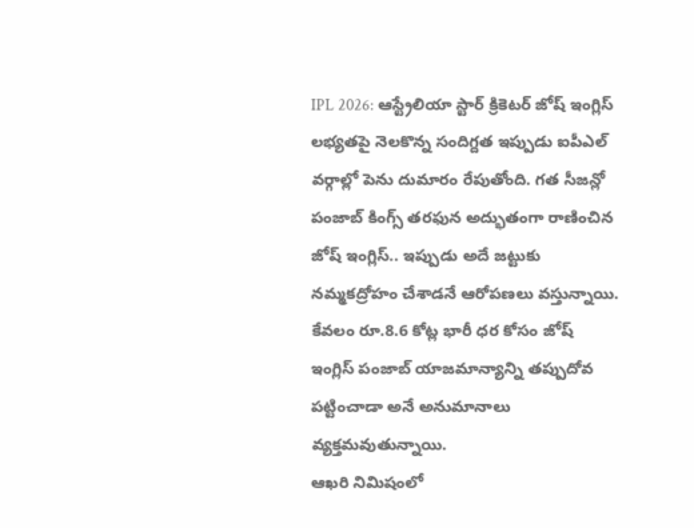IPL 2026: ఆస్ట్రేలియా స్టార్ క్రికెటర్ జోష్ ఇంగ్లిస్ లభ్యతపై నెలకొన్న సందిగ్దత ఇప్పుడు ఐపీఎల్ వర్గాల్లో పెను దుమారం రేపుతోంది. గత సీజన్లో పంజాబ్ కింగ్స్ తరఫున అద్భుతంగా రాణించిన జోష్ ఇంగ్లిస్.. ఇప్పుడు అదే జట్టుకు నమ్మకద్రోహం చేశాడనే ఆరోపణలు వస్తున్నాయి. కేవలం రూ.8.6 కోట్ల భారీ ధర కోసం జోష్ ఇంగ్లిస్ పంజాబ్ యాజమాన్యాన్ని తప్పుదోవ పట్టించాడా అనే అనుమానాలు వ్యక్తమవుతున్నాయి.
ఆఖరి నిమిషంలో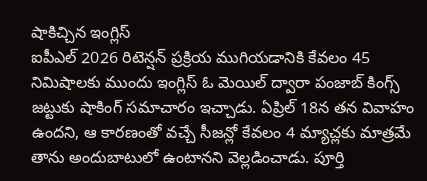షాకిచ్చిన ఇంగ్లిస్
ఐపీఎల్ 2026 రిటెన్షన్ ప్రక్రియ ముగియడానికి కేవలం 45 నిమిషాలకు ముందు ఇంగ్లిస్ ఓ మెయిల్ ద్వారా పంజాబ్ కింగ్స్ జట్టుకు షాకింగ్ సమాచారం ఇచ్చాడు. ఏప్రిల్ 18న తన వివాహం ఉందని, ఆ కారణంతో వచ్చే సీజన్లో కేవలం 4 మ్యాచ్లకు మాత్రమే తాను అందుబాటులో ఉంటానని వెల్లడించాడు. పూర్తి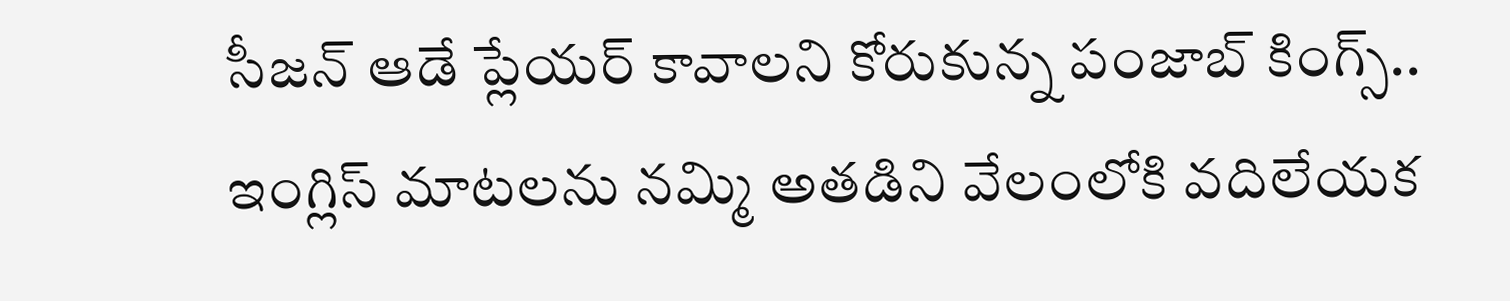సీజన్ ఆడే ప్లేయర్ కావాలని కోరుకున్న పంజాబ్ కింగ్స్.. ఇంగ్లిస్ మాటలను నమ్మి అతడిని వేలంలోకి వదిలేయక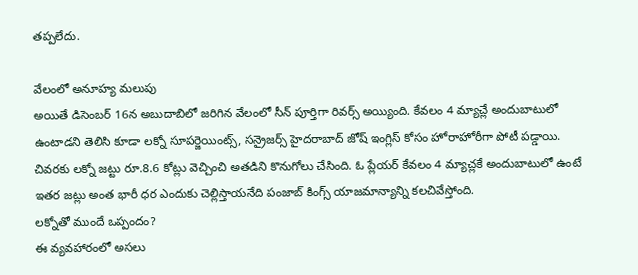తప్పలేదు.

వేలంలో అనూహ్య మలుపు
అయితే డిసెంబర్ 16న అబుదాబిలో జరిగిన వేలంలో సీన్ పూర్తిగా రివర్స్ అయ్యింది. కేవలం 4 మ్యాచ్లే అందుబాటులో ఉంటాడని తెలిసి కూడా లక్నో సూపర్జెయింట్స్, సన్రైజర్స్ హైదరాబాద్ జోష్ ఇంగ్లిస్ కోసం హోరాహోరీగా పోటీ పడ్డాయి. చివరకు లక్నో జట్టు రూ.8.6 కోట్లు వెచ్చించి అతడిని కొనుగోలు చేసింది. ఓ ప్లేయర్ కేవలం 4 మ్యాచ్లకే అందుబాటులో ఉంటే ఇతర జట్లు అంత భారీ ధర ఎందుకు చెల్లిస్తాయనేది పంజాబ్ కింగ్స్ యాజమాన్యాన్ని కలచివేస్తోంది.
లక్నోతో ముందే ఒప్పందం?
ఈ వ్యవహారంలో అసలు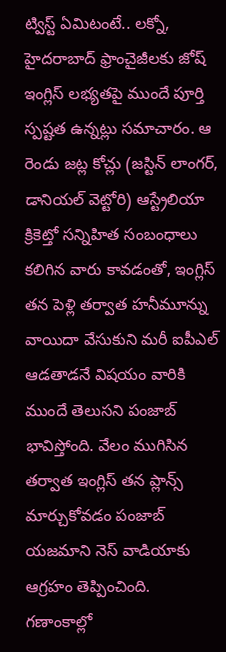ట్విస్ట్ ఏమిటంటే.. లక్నో, హైదరాబాద్ ఫ్రాంచైజీలకు జోష్ ఇంగ్లిస్ లభ్యతపై ముందే పూర్తి స్పష్టత ఉన్నట్లు సమాచారం. ఆ రెండు జట్ల కోచ్లు (జస్టిన్ లాంగర్, డానియల్ వెట్టోరి) ఆస్ట్రేలియా క్రికెట్తో సన్నిహిత సంబంధాలు కలిగిన వారు కావడంతో, ఇంగ్లిస్ తన పెళ్లి తర్వాత హనీమూన్ను వాయిదా వేసుకుని మరీ ఐపీఎల్ ఆడతాడనే విషయం వారికి ముందే తెలుసని పంజాబ్ భావిస్తోంది. వేలం ముగిసిన తర్వాత ఇంగ్లిస్ తన ప్లాన్స్ మార్చుకోవడం పంజాబ్ యజమాని నెస్ వాడియాకు ఆగ్రహం తెప్పించింది.
గణాంకాల్లో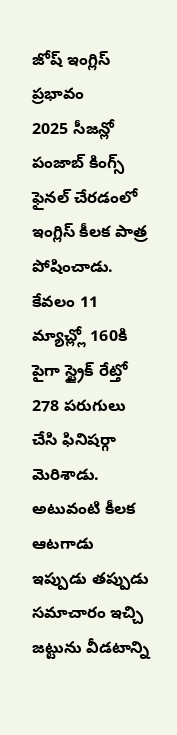జోష్ ఇంగ్లిస్ ప్రభావం
2025 సీజన్లో పంజాబ్ కింగ్స్ ఫైనల్ చేరడంలో ఇంగ్లిస్ కీలక పాత్ర పోషించాడు. కేవలం 11 మ్యాచ్ల్లో 160కి పైగా స్ట్రైక్ రేట్తో 278 పరుగులు చేసి ఫినిషర్గా మెరిశాడు. అటువంటి కీలక ఆటగాడు ఇప్పుడు తప్పుడు సమాచారం ఇచ్చి జట్టును వీడటాన్ని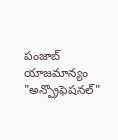పంజాబ్ యాజమాన్యం "అన్ప్రొఫెషనల్"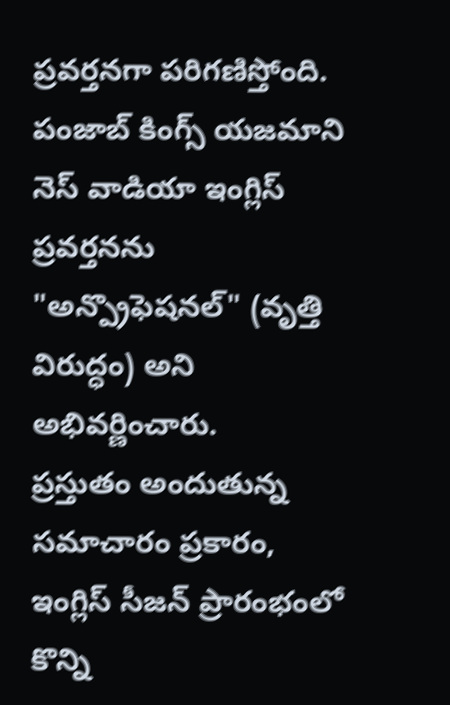ప్రవర్తనగా పరిగణిస్తోంది. పంజాబ్ కింగ్స్ యజమాని నెస్ వాడియా ఇంగ్లిస్ ప్రవర్తనను "అన్ప్రొఫెషనల్" (వృత్తి విరుద్ధం) అని అభివర్ణించారు.
ప్రస్తుతం అందుతున్న సమాచారం ప్రకారం, ఇంగ్లిస్ సీజన్ ప్రారంభంలో కొన్ని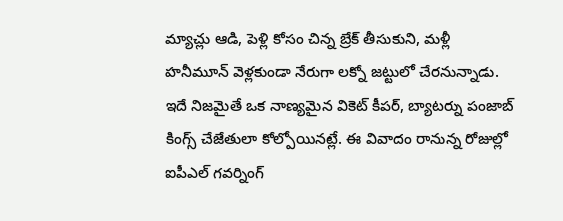మ్యాచ్లు ఆడి, పెళ్లి కోసం చిన్న బ్రేక్ తీసుకుని, మళ్లీ హనీమూన్ వెళ్లకుండా నేరుగా లక్నో జట్టులో చేరనున్నాడు. ఇదే నిజమైతే ఒక నాణ్యమైన వికెట్ కీపర్, బ్యాటర్ను పంజాబ్ కింగ్స్ చేజేతులా కోల్పోయినట్లే. ఈ వివాదం రానున్న రోజుల్లో ఐపీఎల్ గవర్నింగ్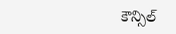కౌన్సిల్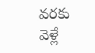వరకు వెళ్లే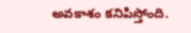అవకాశం కనిపిస్తోంది.